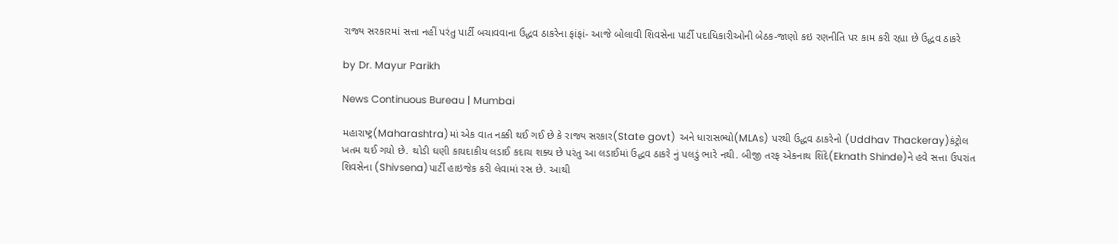રાજ્ય સરકારમાં સત્તા નહીં પરંતુ પાર્ટી બચાવવાના ઉદ્ધવ ઠાકરેના ફાંફાં- આજે બોલાવી શિવસેના પાર્ટી પદાધિકારીઓની બેઠક-જાણો કઇ રણનીતિ પર કામ કરી રહ્યા છે ઉદ્ધવ ઠાકરે

by Dr. Mayur Parikh

News Continuous Bureau | Mumbai

મહારાષ્ટ્ર(Maharashtra)માં એક વાત નક્કી થઈ ગઈ છે કે રાજ્ય સરકાર(State govt) અને ધારાસભ્યો(MLAs) પરથી ઉદ્ધવ ઠાકરેનો (Uddhav Thackeray)કંટ્રોલ ખતમ થઈ ગયો છે. થોડી ઘણી કાયદાકીય લડાઈ કદાચ શક્ય છે પરંતુ આ લડાઈમાં ઉદ્ધવ ઠાકરે નું પલડું ભારે નથી. બીજી તરફ એકનાથ શિંદે(Eknath Shinde)ને હવે સત્તા ઉપરાંત શિવસેના (Shivsena)પાર્ટી હાઇજેક કરી લેવામાં રસ છે. આથી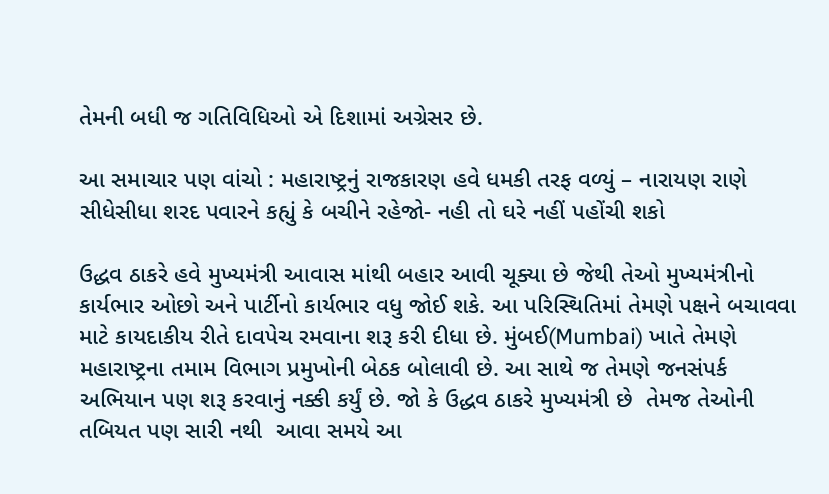તેમની બધી જ ગતિવિધિઓ એ દિશામાં અગ્રેસર છે.

આ સમાચાર પણ વાંચો : મહારાષ્ટ્રનું રાજકારણ હવે ધમકી તરફ વળ્યું – નારાયણ રાણે સીધેસીધા શરદ પવારને કહ્યું કે બચીને રહેજો- નહી તો ઘરે નહીં પહોંચી શકો

ઉદ્ધવ ઠાકરે હવે મુખ્યમંત્રી આવાસ માંથી બહાર આવી ચૂક્યા છે જેથી તેઓ મુખ્યમંત્રીનો કાર્યભાર ઓછો અને પાર્ટીનો કાર્યભાર વધુ જોઈ શકે. આ પરિસ્થિતિમાં તેમણે પક્ષને બચાવવા માટે કાયદાકીય રીતે દાવપેચ રમવાના શરૂ કરી દીધા છે. મુંબઈ(Mumbai) ખાતે તેમણે મહારાષ્ટ્રના તમામ વિભાગ પ્રમુખોની બેઠક બોલાવી છે. આ સાથે જ તેમણે જનસંપર્ક અભિયાન પણ શરૂ કરવાનું નક્કી કર્યું છે. જો કે ઉદ્ધવ ઠાકરે મુખ્યમંત્રી છે  તેમજ તેઓની તબિયત પણ સારી નથી  આવા સમયે આ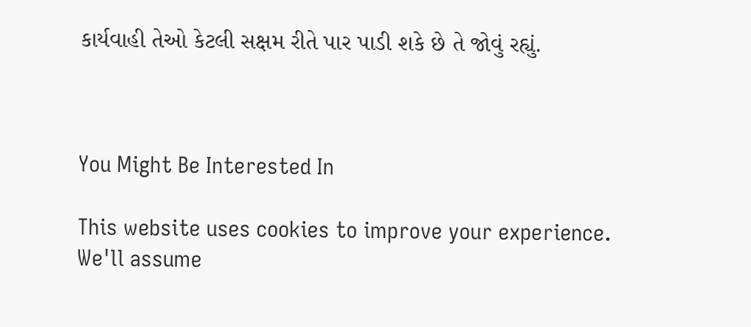કાર્યવાહી તેઓ કેટલી સક્ષમ રીતે પાર પાડી શકે છે તે જોવું રહ્યું.



You Might Be Interested In

This website uses cookies to improve your experience. We'll assume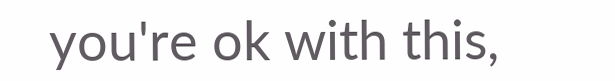you're ok with this,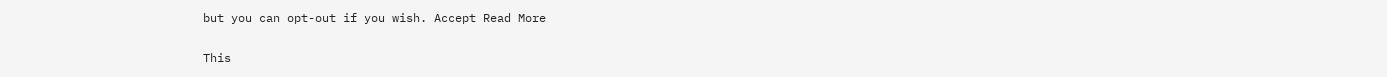but you can opt-out if you wish. Accept Read More

This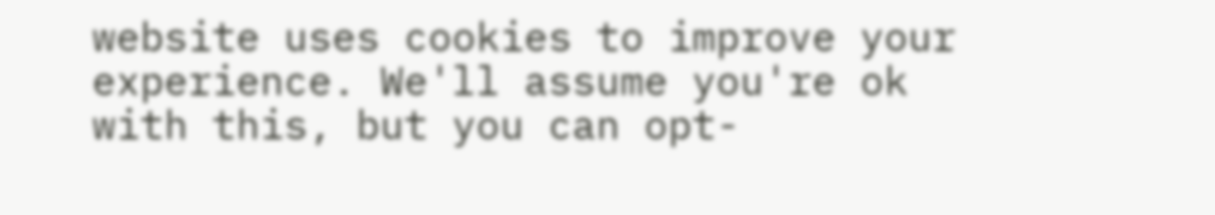website uses cookies to improve your experience. We'll assume you're ok with this, but you can opt-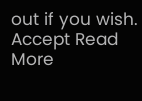out if you wish. Accept Read More